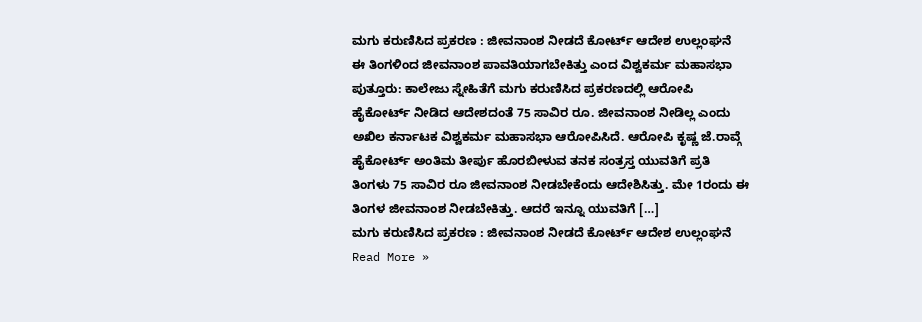ಮಗು ಕರುಣಿಸಿದ ಪ್ರಕರಣ : ಜೀವನಾಂಶ ನೀಡದೆ ಕೋರ್ಟ್ ಆದೇಶ ಉಲ್ಲಂಘನೆ
ಈ ತಿಂಗಳಿಂದ ಜೀವನಾಂಶ ಪಾವತಿಯಾಗಬೇಕಿತ್ತು ಎಂದ ವಿಶ್ವಕರ್ಮ ಮಹಾಸಭಾ ಪುತ್ತೂರು: ಕಾಲೇಜು ಸ್ನೇಹಿತೆಗೆ ಮಗು ಕರುಣಿಸಿದ ಪ್ರಕರಣದಲ್ಲಿ ಆರೋಪಿ ಹೈಕೋರ್ಟ್ ನೀಡಿದ ಆದೇಶದಂತೆ 75 ಸಾವಿರ ರೂ. ಜೀವನಾಂಶ ನೀಡಿಲ್ಲ ಎಂದು ಅಖಿಲ ಕರ್ನಾಟಕ ವಿಶ್ವಕರ್ಮ ಮಹಾಸಭಾ ಆರೋಪಿಸಿದೆ. ಆರೋಪಿ ಕೃಷ್ಣ ಜೆ.ರಾವ್ಗೆ ಹೈಕೋರ್ಟ್ ಅಂತಿಮ ತೀರ್ಪು ಹೊರಬೀಳುವ ತನಕ ಸಂತ್ರಸ್ತ ಯುವತಿಗೆ ಪ್ರತಿ ತಿಂಗಳು 75 ಸಾವಿರ ರೂ ಜೀವನಾಂಶ ನೀಡಬೇಕೆಂದು ಆದೇಶಿಸಿತ್ತು. ಮೇ 1ರಂದು ಈ ತಿಂಗಳ ಜೀವನಾಂಶ ನೀಡಬೇಕಿತ್ತು. ಆದರೆ ಇನ್ನೂ ಯುವತಿಗೆ […]
ಮಗು ಕರುಣಿಸಿದ ಪ್ರಕರಣ : ಜೀವನಾಂಶ ನೀಡದೆ ಕೋರ್ಟ್ ಆದೇಶ ಉಲ್ಲಂಘನೆ Read More »